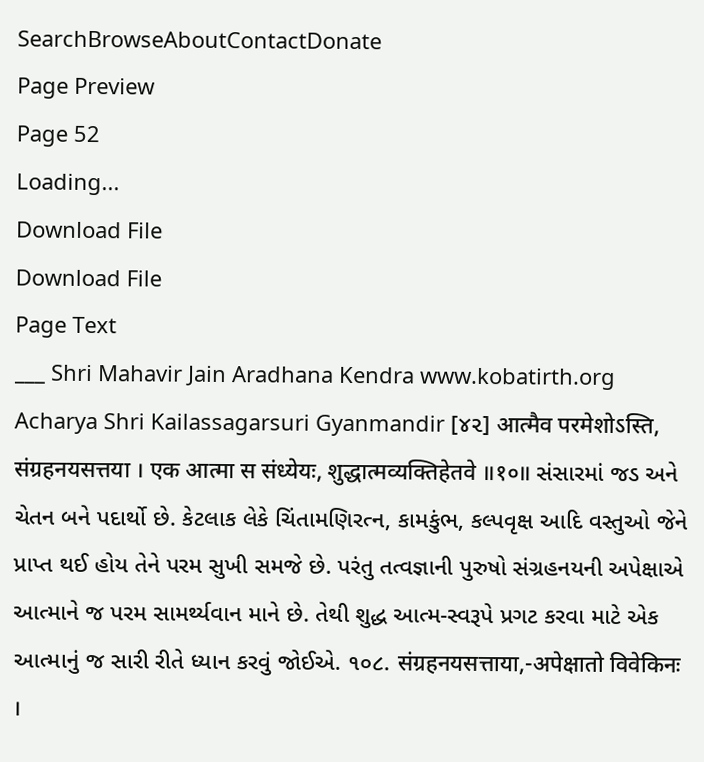SearchBrowseAboutContactDonate
Page Preview
Page 52
Loading...
Download File
Download File
Page Text
___ Shri Mahavir Jain Aradhana Kendra www.kobatirth.org Acharya Shri Kailassagarsuri Gyanmandir [૪૨] आत्मैव परमेशोऽस्ति, संग्रहनयसत्तया । एक आत्मा स संध्येयः, शुद्धात्मव्यक्तिहेतवे ॥१०॥ સંસારમાં જડ અને ચેતન બને પદાર્થો છે. કેટલાક લેકે ચિંતામણિરત્ન, કામકુંભ, કલ્પવૃક્ષ આદિ વસ્તુઓ જેને પ્રાપ્ત થઈ હોય તેને પરમ સુખી સમજે છે. પરંતુ તત્વજ્ઞાની પુરુષો સંગ્રહનયની અપેક્ષાએ આત્માને જ પરમ સામર્થ્યવાન માને છે. તેથી શુદ્ધ આત્મ-સ્વરૂપે પ્રગટ કરવા માટે એક આત્માનું જ સારી રીતે ધ્યાન કરવું જોઈએ. ૧૦૮. संग्रहनयसत्ताया,-अपेक्षातो विवेकिनः ।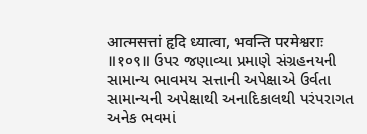आत्मसत्तां हृदि ध्यात्वा, भवन्ति परमेश्वराः ॥१०९॥ ઉપર જણાવ્યા પ્રમાણે સંગ્રહનયની સામાન્ય ભાવમય સત્તાની અપેક્ષાએ ઉર્વતા સામાન્યની અપેક્ષાથી અનાદિકાલથી પરંપરાગત અનેક ભવમાં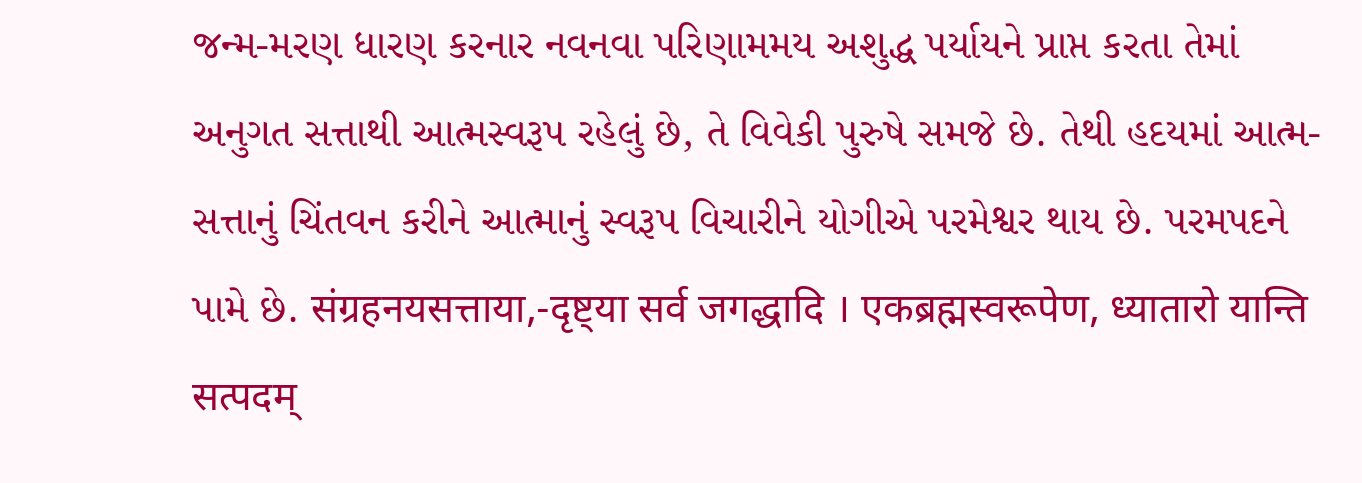જન્મ-મરણ ધારણ કરનાર નવનવા પરિણામમય અશુદ્ધ પર્યાયને પ્રાપ્ત કરતા તેમાં અનુગત સત્તાથી આત્મસ્વરૂપ રહેલું છે, તે વિવેકી પુરુષે સમજે છે. તેથી હદયમાં આત્મ-સત્તાનું ચિંતવન કરીને આત્માનું સ્વરૂપ વિચારીને યોગીએ પરમેશ્વર થાય છે. પરમપદને પામે છે. संग्रहनयसत्ताया,-दृष्ट्या सर्व जगद्धादि । एकब्रह्मस्वरूपेण, ध्यातारो यान्ति सत्पदम्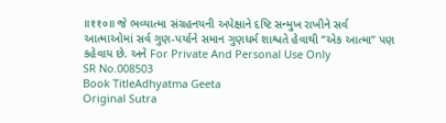॥११०॥ જે ભવ્યાત્મા સંગ્રહનયની અપેક્ષાને દષ્ટિ સન્મુખ રાખીને સર્વ આત્માઓમાં સર્વ ગુણ-પર્યાને સમાન ગુણધર્મ શાશ્વતે હેવાથી “એક આત્મા” પણ કહેવાય છે. અને For Private And Personal Use Only
SR No.008503
Book TitleAdhyatma Geeta
Original Sutra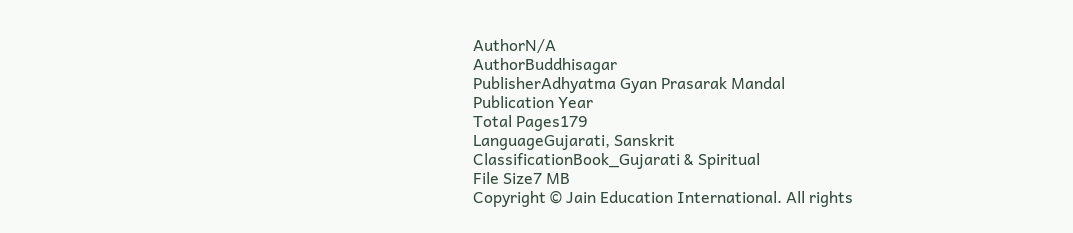AuthorN/A
AuthorBuddhisagar
PublisherAdhyatma Gyan Prasarak Mandal
Publication Year
Total Pages179
LanguageGujarati, Sanskrit
ClassificationBook_Gujarati & Spiritual
File Size7 MB
Copyright © Jain Education International. All rights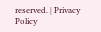reserved. | Privacy Policy